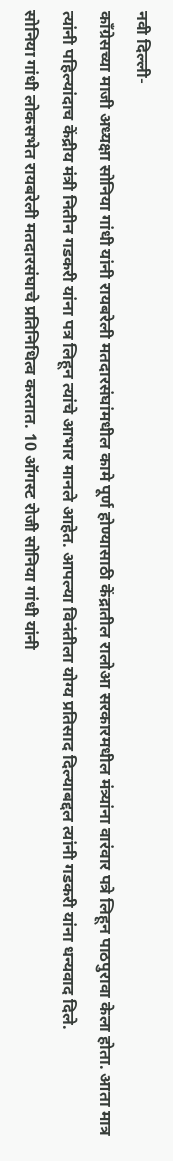नवी दिल्ली-
काँग्रेसच्या माजी अध्यक्षा सोनिया गांधी यांनी रायबरेली मतदारसंघांमधील कामे पूर्ण होण्यासाठी केंद्रातील रालोआ सरकारमधील मंत्र्यांना वारंवार पत्रे लिहून पाठपुरावा केला होता. आता मात्र त्यांनी पहिल्यांदाच केंद्रीय मंत्री नितीन गडकरी यांना पत्र लिहून त्यांचे आभार मानले आहेत. आपल्या विनंतीला योग्य प्रतिसाद दिल्याबद्दल त्यांनी गडकरी यांना धन्यवाद दिले.
सोनिया गांधी लोकसभेत रायबरेली मतदारसंघाचे प्रतिनिधित्व करतात. 10 ऑगस्ट रोजी सोनिया गांधी यांनी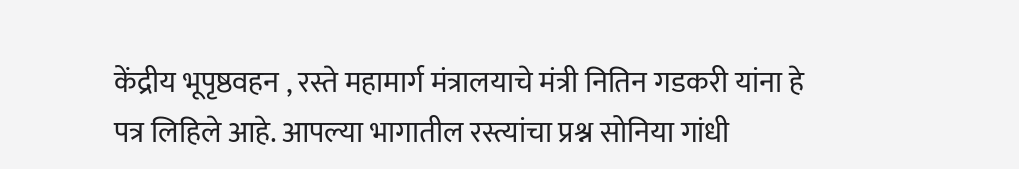केंद्रीय भूपृष्ठवहन , रस्ते महामार्ग मंत्रालयाचे मंत्री नितिन गडकरी यांना हे पत्र लिहिले आहे. आपल्या भागातील रस्त्यांचा प्रश्न सोनिया गांधी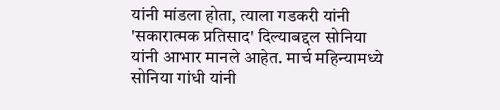यांनी मांडला होता, त्याला गडकरी यांनी 'सकारात्मक प्रतिसाद' दिल्याबद्दल सोनिया यांनी आभार मानले आहेत. मार्च महिन्यामध्ये सोनिया गांधी यांनी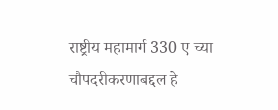राष्ट्रीय महामार्ग 330 ए च्या चौपदरीकरणाबद्दल हे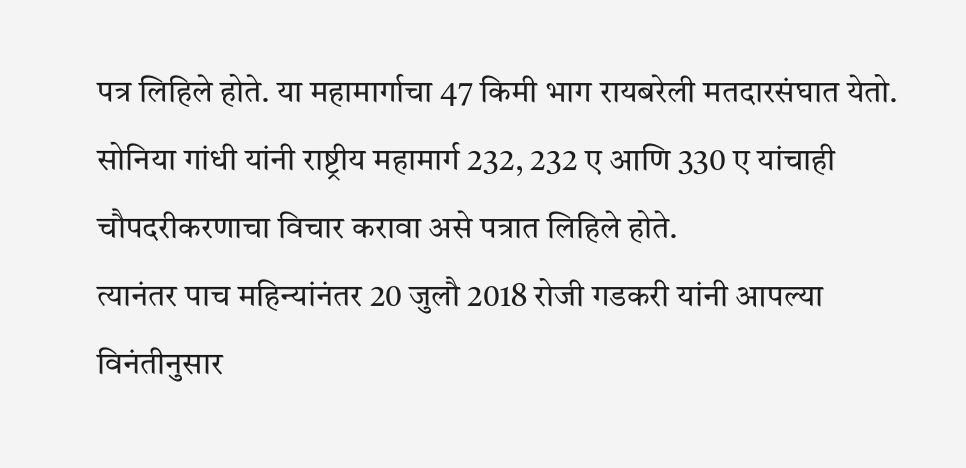पत्र लिहिले होते. या महामार्गाचा 47 किमी भाग रायबरेली मतदारसंघात येतो. सोनिया गांधी यांनी राष्ट्रीय महामार्ग 232, 232 ए आणि 330 ए यांचाही चौपदरीकरणाचा विचार करावा असे पत्रात लिहिले होते.
त्यानंतर पाच महिन्यांनंतर 20 जुलौ 2018 रोजी गडकरी यांनी आपल्या विनंतीनुसार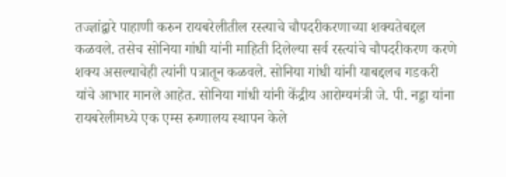तज्ज्ञांद्वारे पाहाणी करुन रायबरेलीतील रस्त्याचे चौपदरीकरणाच्या शक्यतेबद्दल कळवले. तसेच सोनिया गांधी यांनी माहिती दिलेल्या सर्व रस्त्यांचे चौपदरीकरण करणे शक्य असल्याचेही त्यांनी पत्रातून कळवले. सोनिया गांधी यांनी याबद्दलच गडकरी यांचे आभार मानले आहेत. सोनिया गांधी यांनी केंद्रीय आरोग्यमंत्री जे. पी. नड्डा यांना रायबरेलीमध्ये एक एम्स रुग्णालय स्थापन केले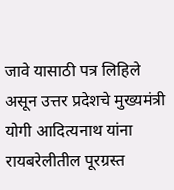जावे यासाठी पत्र लिहिले असून उत्तर प्रदेशचे मुख्यमंत्री योगी आदित्यनाथ यांना रायबरेलीतील पूरग्रस्त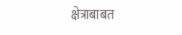क्षेत्राबाबत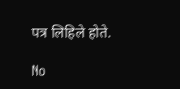पत्र लिहिले होते.

No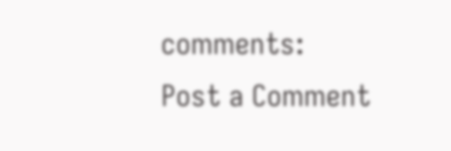comments:
Post a Comment